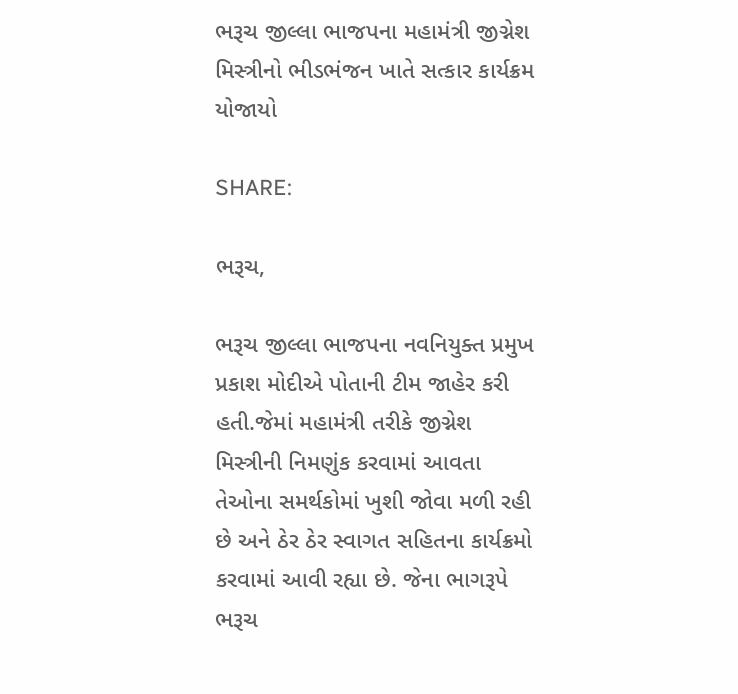ભરૂચ જીલ્લા ભાજપના મહામંત્રી જીગ્નેશ મિસ્ત્રીનો ભીડભંજન ખાતે સત્કાર કાર્યક્રમ યોજાયો

SHARE:

ભરૂચ,

ભરૂચ જીલ્લા ભાજપના નવનિયુક્ત પ્રમુખ પ્રકાશ મોદીએ પોતાની ટીમ જાહેર કરી હતી.જેમાં મહામંત્રી તરીકે જીગ્નેશ મિસ્ત્રીની નિમણુંક કરવામાં આવતા તેઓના સમર્થકોમાં ખુશી જોવા મળી રહી છે અને ઠેર ઠેર સ્વાગત સહિતના કાર્યક્રમો કરવામાં આવી રહ્યા છે. જેના ભાગરૂપે ભરૂચ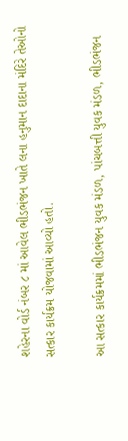શહેરના વોર્ડ નંબર ૮ માં આવેલ ભીડભંજન ખાતે લના હનુમાન દાદાના મંદિરે તેઓનો સત્કાર કાર્યક્રમ યોજવામાં આવ્યો હતો.

આ સત્કાર કાર્યક્રમમાં ભીડભંજન યુવક મંડળ, પાંચબત્તી યુવક મંડળ, ભીડભંજન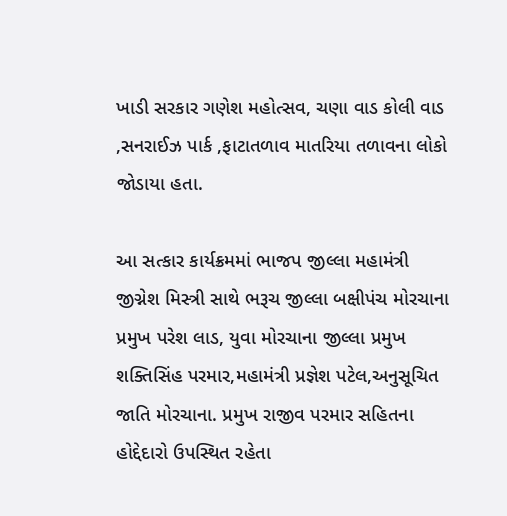ખાડી સરકાર ગણેશ મહોત્સવ, ચણા વાડ કોલી વાડ ,સનરાઈઝ પાર્ક ,ફાટાતળાવ માતરિયા તળાવના લોકો જોડાયા હતા.

આ સત્કાર કાર્યક્રમમાં ભાજપ જીલ્લા મહામંત્રી જીગ્નેશ મિસ્ત્રી સાથે ભરૂચ જીલ્લા બક્ષીપંચ મોરચાના પ્રમુખ પરેશ લાડ, યુવા મોરચાના જીલ્લા પ્રમુખ શક્તિસિંહ પરમાર,મહામંત્રી પ્રજ્ઞેશ પટેલ,અનુસૂચિત જાતિ મોરચાના. પ્રમુખ રાજીવ પરમાર સહિતના હોદ્દેદારો ઉપસ્થિત રહેતા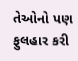તેઓનો પણ ફુલહાર કરી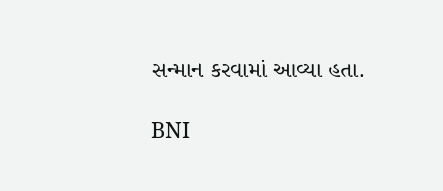સન્માન કરવામાં આવ્યા હતા.

BNI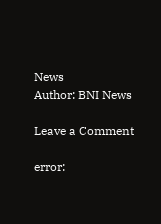News
Author: BNI News

Leave a Comment

error: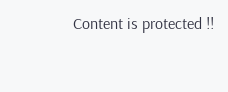Content is protected !!